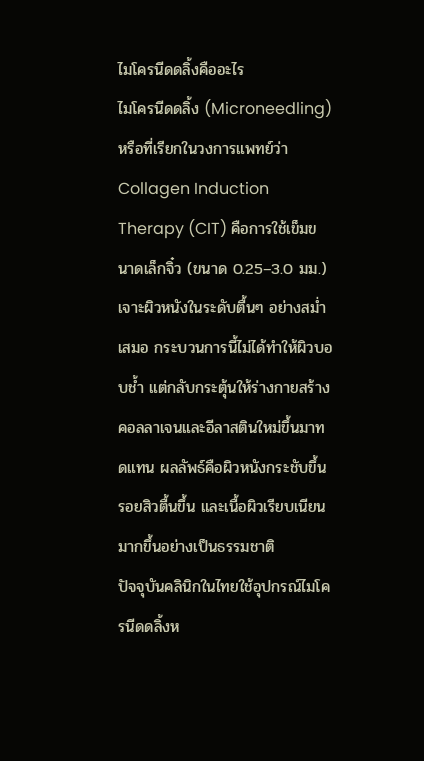ไมโครนีดดลิ้งคืออะไร
ไมโครนีดดลิ้ง (Microneedling) หรือที่เรียกในวงการแพทย์ว่า Collagen Induction Therapy (CIT) คือการใช้เข็มขนาดเล็กจิ๋ว (ขนาด 0.25–3.0 มม.) เจาะผิวหนังในระดับตื้นๆ อย่างสม่ำเสมอ กระบวนการนี้ไม่ได้ทำให้ผิวบอบช้ำ แต่กลับกระตุ้นให้ร่างกายสร้างคอลลาเจนและอีลาสตินใหม่ขึ้นมาทดแทน ผลลัพธ์คือผิวหนังกระชับขึ้น รอยสิวตื้นขึ้น และเนื้อผิวเรียบเนียนมากขึ้นอย่างเป็นธรรมชาติ
ปัจจุบันคลินิกในไทยใช้อุปกรณ์ไมโครนีดดลิ้งห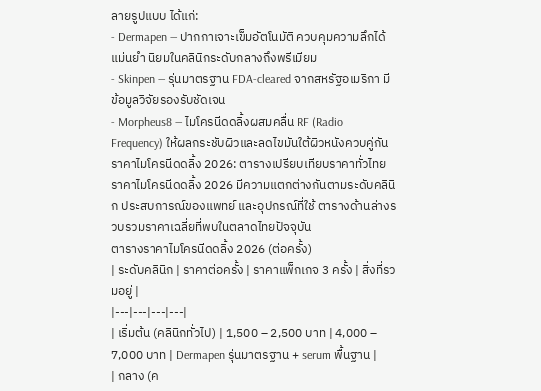ลายรูปแบบ ได้แก่:
- Dermapen — ปากกาเจาะเข็มอัตโนมัติ ควบคุมความลึกได้แม่นยำ นิยมในคลินิกระดับกลางถึงพรีเมียม
- Skinpen — รุ่นมาตรฐาน FDA-cleared จากสหรัฐอเมริกา มีข้อมูลวิจัยรองรับชัดเจน
- Morpheus8 — ไมโครนีดดลิ้งผสมคลื่น RF (Radio Frequency) ให้ผลกระชับผิวและลดไขมันใต้ผิวหนังควบคู่กัน
ราคาไมโครนีดดลิ้ง 2026: ตารางเปรียบเทียบราคาทั่วไทย
ราคาไมโครนีดดลิ้ง 2026 มีความแตกต่างกันตามระดับคลินิก ประสบการณ์ของแพทย์ และอุปกรณ์ที่ใช้ ตารางด้านล่างรวบรวมราคาเฉลี่ยที่พบในตลาดไทยปัจจุบัน
ตารางราคาไมโครนีดดลิ้ง 2026 (ต่อครั้ง)
| ระดับคลินิก | ราคาต่อครั้ง | ราคาแพ็กเกจ 3 ครั้ง | สิ่งที่รวมอยู่ |
|---|---|---|---|
| เริ่มต้น (คลินิกทั่วไป) | 1,500 – 2,500 บาท | 4,000 – 7,000 บาท | Dermapen รุ่นมาตรฐาน + serum พื้นฐาน |
| กลาง (ค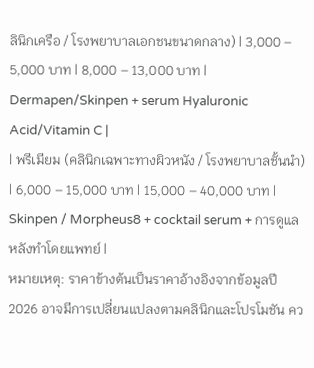ลินิกเครือ / โรงพยาบาลเอกชนขนาดกลาง) | 3,000 – 5,000 บาท | 8,000 – 13,000 บาท | Dermapen/Skinpen + serum Hyaluronic Acid/Vitamin C |
| พรีเมียม (คลินิกเฉพาะทางผิวหนัง / โรงพยาบาลชั้นนำ) | 6,000 – 15,000 บาท | 15,000 – 40,000 บาท | Skinpen / Morpheus8 + cocktail serum + การดูแลหลังทำโดยแพทย์ |
หมายเหตุ: ราคาข้างต้นเป็นราคาอ้างอิงจากข้อมูลปี 2026 อาจมีการเปลี่ยนแปลงตามคลินิกและโปรโมชัน คว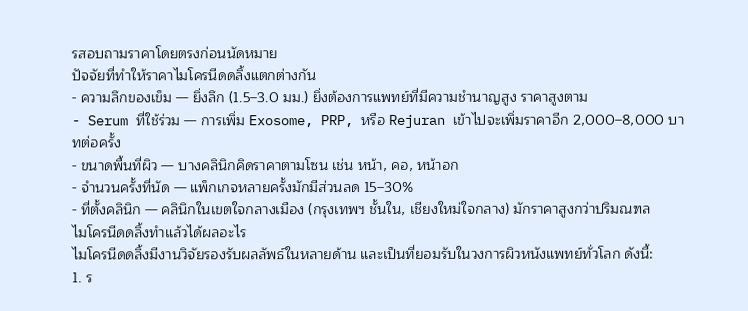รสอบถามราคาโดยตรงก่อนนัดหมาย
ปัจจัยที่ทำให้ราคาไมโครนีดดลิ้งแตกต่างกัน
- ความลึกของเข็ม — ยิ่งลึก (1.5–3.0 มม.) ยิ่งต้องการแพทย์ที่มีความชำนาญสูง ราคาสูงตาม
- Serum ที่ใช้ร่วม — การเพิ่ม Exosome, PRP, หรือ Rejuran เข้าไปจะเพิ่มราคาอีก 2,000–8,000 บาทต่อครั้ง
- ขนาดพื้นที่ผิว — บางคลินิกคิดราคาตามโซน เช่น หน้า, คอ, หน้าอก
- จำนวนครั้งที่นัด — แพ็กเกจหลายครั้งมักมีส่วนลด 15–30%
- ที่ตั้งคลินิก — คลินิกในเขตใจกลางเมือง (กรุงเทพฯ ชั้นใน, เชียงใหม่ใจกลาง) มักราคาสูงกว่าปริมณฑล
ไมโครนีดดลิ้งทำแล้วได้ผลอะไร
ไมโครนีดดลิ้งมีงานวิจัยรองรับผลลัพธ์ในหลายด้าน และเป็นที่ยอมรับในวงการผิวหนังแพทย์ทั่วโลก ดังนี้:
1. ร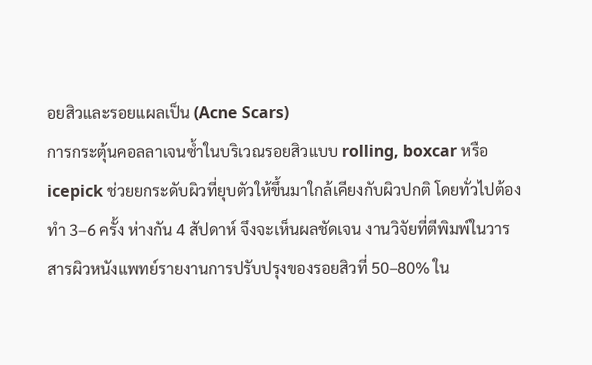อยสิวและรอยแผลเป็น (Acne Scars)
การกระตุ้นคอลลาเจนซ้ำในบริเวณรอยสิวแบบ rolling, boxcar หรือ icepick ช่วยยกระดับผิวที่ยุบตัวให้ขึ้นมาใกล้เคียงกับผิวปกติ โดยทั่วไปต้องทำ 3–6 ครั้ง ห่างกัน 4 สัปดาห์ จึงจะเห็นผลชัดเจน งานวิจัยที่ตีพิมพ์ในวารสารผิวหนังแพทย์รายงานการปรับปรุงของรอยสิวที่ 50–80% ใน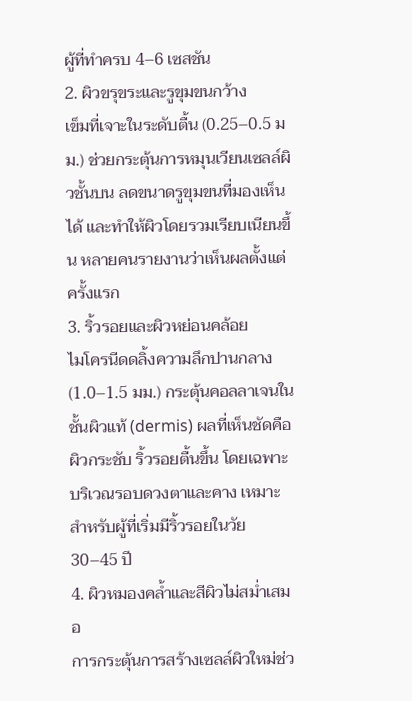ผู้ที่ทำครบ 4–6 เซสชัน
2. ผิวขรุขระและรูขุมขนกว้าง
เข็มที่เจาะในระดับตื้น (0.25–0.5 มม.) ช่วยกระตุ้นการหมุนเวียนเซลล์ผิวชั้นบน ลดขนาดรูขุมขนที่มองเห็นได้ และทำให้ผิวโดยรวมเรียบเนียนขึ้น หลายคนรายงานว่าเห็นผลตั้งแต่ครั้งแรก
3. ริ้วรอยและผิวหย่อนคล้อย
ไมโครนีดดลิ้งความลึกปานกลาง (1.0–1.5 มม.) กระตุ้นคอลลาเจนในชั้นผิวแท้ (dermis) ผลที่เห็นชัดคือผิวกระชับ ริ้วรอยตื้นขึ้น โดยเฉพาะบริเวณรอบดวงตาและคาง เหมาะสำหรับผู้ที่เริ่มมีริ้วรอยในวัย 30–45 ปี
4. ผิวหมองคล้ำและสีผิวไม่สม่ำเสมอ
การกระตุ้นการสร้างเซลล์ผิวใหม่ช่ว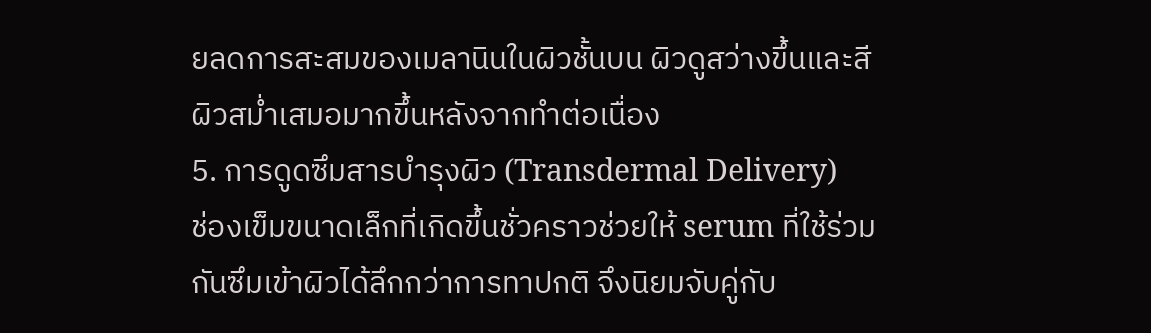ยลดการสะสมของเมลานินในผิวชั้นบน ผิวดูสว่างขึ้นและสีผิวสม่ำเสมอมากขึ้นหลังจากทำต่อเนื่อง
5. การดูดซึมสารบำรุงผิว (Transdermal Delivery)
ช่องเข็มขนาดเล็กที่เกิดขึ้นชั่วคราวช่วยให้ serum ที่ใช้ร่วมกันซึมเข้าผิวได้ลึกกว่าการทาปกติ จึงนิยมจับคู่กับ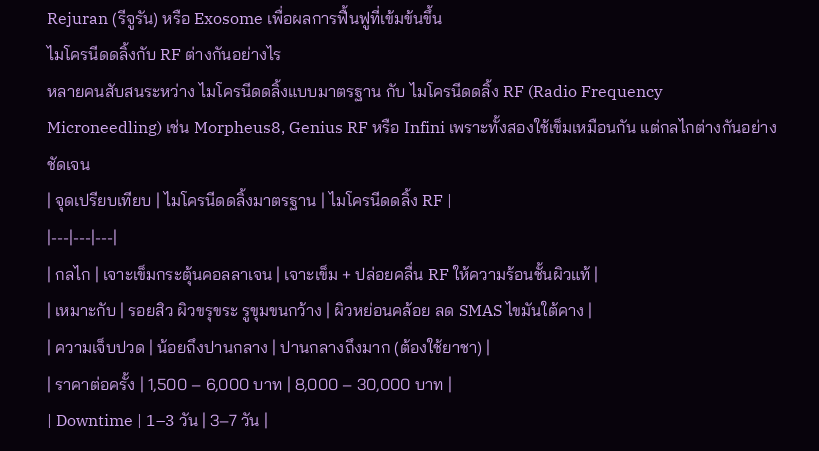Rejuran (รีจูรัน) หรือ Exosome เพื่อผลการฟื้นฟูที่เข้มข้นขึ้น
ไมโครนีดดลิ้งกับ RF ต่างกันอย่างไร
หลายคนสับสนระหว่าง ไมโครนีดดลิ้งแบบมาตรฐาน กับ ไมโครนีดดลิ้ง RF (Radio Frequency Microneedling) เช่น Morpheus8, Genius RF หรือ Infini เพราะทั้งสองใช้เข็มเหมือนกัน แต่กลไกต่างกันอย่างชัดเจน
| จุดเปรียบเทียบ | ไมโครนีดดลิ้งมาตรฐาน | ไมโครนีดดลิ้ง RF |
|---|---|---|
| กลไก | เจาะเข็มกระตุ้นคอลลาเจน | เจาะเข็ม + ปล่อยคลื่น RF ให้ความร้อนชั้นผิวแท้ |
| เหมาะกับ | รอยสิว ผิวขรุขระ รูขุมขนกว้าง | ผิวหย่อนคล้อย ลด SMAS ไขมันใต้คาง |
| ความเจ็บปวด | น้อยถึงปานกลาง | ปานกลางถึงมาก (ต้องใช้ยาชา) |
| ราคาต่อครั้ง | 1,500 – 6,000 บาท | 8,000 – 30,000 บาท |
| Downtime | 1–3 วัน | 3–7 วัน |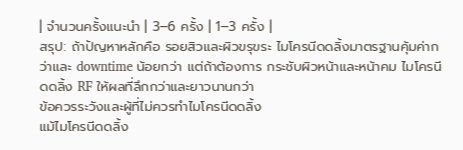| จำนวนครั้งแนะนำ | 3–6 ครั้ง | 1–3 ครั้ง |
สรุป: ถ้าปัญหาหลักคือ รอยสิวและผิวขรุขระ ไมโครนีดดลิ้งมาตรฐานคุ้มค่ากว่าและ downtime น้อยกว่า แต่ถ้าต้องการ กระชับผิวหน้าและหน้าคม ไมโครนีดดลิ้ง RF ให้ผลที่ลึกกว่าและยาวนานกว่า
ข้อควรระวังและผู้ที่ไม่ควรทำไมโครนีดดลิ้ง
แม้ไมโครนีดดลิ้ง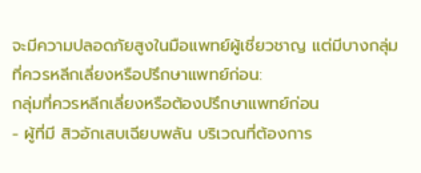จะมีความปลอดภัยสูงในมือแพทย์ผู้เชี่ยวชาญ แต่มีบางกลุ่มที่ควรหลีกเลี่ยงหรือปรึกษาแพทย์ก่อน:
กลุ่มที่ควรหลีกเลี่ยงหรือต้องปรึกษาแพทย์ก่อน
- ผู้ที่มี สิวอักเสบเฉียบพลัน บริเวณที่ต้องการ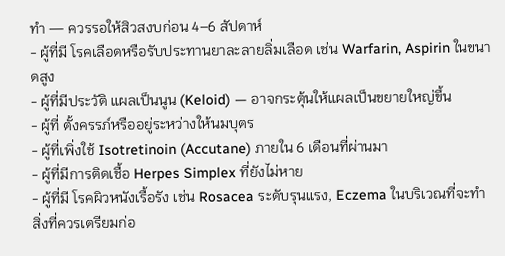ทำ — ควรรอให้สิวสงบก่อน 4–6 สัปดาห์
- ผู้ที่มี โรคเลือดหรือรับประทานยาละลายลิ่มเลือด เช่น Warfarin, Aspirin ในขนาดสูง
- ผู้ที่มีประวัติ แผลเป็นนูน (Keloid) — อาจกระตุ้นให้แผลเป็นขยายใหญ่ขึ้น
- ผู้ที่ ตั้งครรภ์หรืออยู่ระหว่างให้นมบุตร
- ผู้ที่เพิ่งใช้ Isotretinoin (Accutane) ภายใน 6 เดือนที่ผ่านมา
- ผู้ที่มีการติดเชื้อ Herpes Simplex ที่ยังไม่หาย
- ผู้ที่มี โรคผิวหนังเรื้อรัง เช่น Rosacea ระดับรุนแรง, Eczema ในบริเวณที่จะทำ
สิ่งที่ควรเตรียมก่อ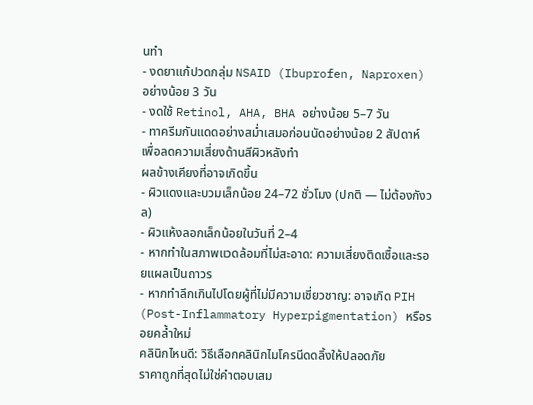นทำ
- งดยาแก้ปวดกลุ่ม NSAID (Ibuprofen, Naproxen) อย่างน้อย 3 วัน
- งดใช้ Retinol, AHA, BHA อย่างน้อย 5–7 วัน
- ทาครีมกันแดดอย่างสม่ำเสมอก่อนนัดอย่างน้อย 2 สัปดาห์ เพื่อลดความเสี่ยงด้านสีผิวหลังทำ
ผลข้างเคียงที่อาจเกิดขึ้น
- ผิวแดงและบวมเล็กน้อย 24–72 ชั่วโมง (ปกติ — ไม่ต้องกังวล)
- ผิวแห้งลอกเล็กน้อยในวันที่ 2–4
- หากทำในสภาพแวดล้อมที่ไม่สะอาด: ความเสี่ยงติดเชื้อและรอยแผลเป็นถาวร
- หากทำลึกเกินไปโดยผู้ที่ไม่มีความเชี่ยวชาญ: อาจเกิด PIH (Post-Inflammatory Hyperpigmentation) หรือรอยคล้ำใหม่
คลินิกไหนดี: วิธีเลือกคลินิกไมโครนีดดลิ้งให้ปลอดภัย
ราคาถูกที่สุดไม่ใช่คำตอบเสม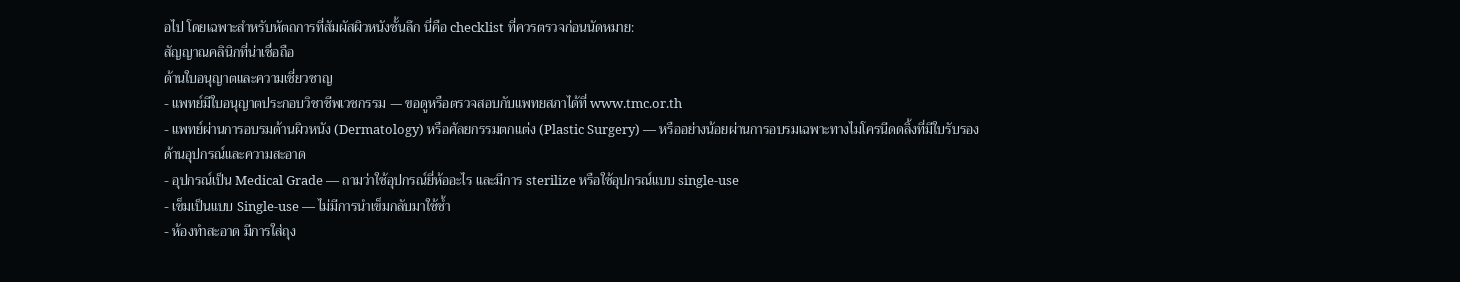อไป โดยเฉพาะสำหรับหัตถการที่สัมผัสผิวหนังชั้นลึก นี่คือ checklist ที่ควรตรวจก่อนนัดหมาย:
สัญญาณคลินิกที่น่าเชื่อถือ
ด้านใบอนุญาตและความเชี่ยวชาญ
- แพทย์มีใบอนุญาตประกอบวิชาชีพเวชกรรม — ขอดูหรือตรวจสอบกับแพทยสภาได้ที่ www.tmc.or.th
- แพทย์ผ่านการอบรมด้านผิวหนัง (Dermatology) หรือศัลยกรรมตกแต่ง (Plastic Surgery) — หรืออย่างน้อยผ่านการอบรมเฉพาะทางไมโครนีดดลิ้งที่มีใบรับรอง
ด้านอุปกรณ์และความสะอาด
- อุปกรณ์เป็น Medical Grade — ถามว่าใช้อุปกรณ์ยี่ห้ออะไร และมีการ sterilize หรือใช้อุปกรณ์แบบ single-use
- เข็มเป็นแบบ Single-use — ไม่มีการนำเข็มกลับมาใช้ซ้ำ
- ห้องทำสะอาด มีการใส่ถุง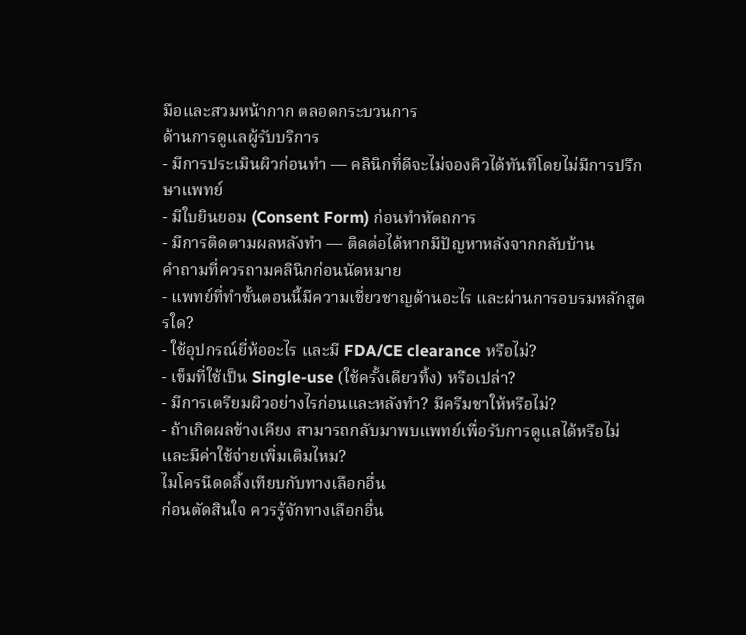มือและสวมหน้ากาก ตลอดกระบวนการ
ด้านการดูแลผู้รับบริการ
- มีการประเมินผิวก่อนทำ — คลินิกที่ดีจะไม่จองคิวได้ทันทีโดยไม่มีการปรึกษาแพทย์
- มีใบยินยอม (Consent Form) ก่อนทำหัตถการ
- มีการติดตามผลหลังทำ — ติดต่อได้หากมีปัญหาหลังจากกลับบ้าน
คำถามที่ควรถามคลินิกก่อนนัดหมาย
- แพทย์ที่ทำขั้นตอนนี้มีความเชี่ยวชาญด้านอะไร และผ่านการอบรมหลักสูตรใด?
- ใช้อุปกรณ์ยี่ห้ออะไร และมี FDA/CE clearance หรือไม่?
- เข็มที่ใช้เป็น Single-use (ใช้ครั้งเดียวทิ้ง) หรือเปล่า?
- มีการเตรียมผิวอย่างไรก่อนและหลังทำ? มีครีมชาให้หรือไม่?
- ถ้าเกิดผลข้างเคียง สามารถกลับมาพบแพทย์เพื่อรับการดูแลได้หรือไม่ และมีค่าใช้จ่ายเพิ่มเติมไหม?
ไมโครนีดดลิ้งเทียบกับทางเลือกอื่น
ก่อนตัดสินใจ ควรรู้จักทางเลือกอื่น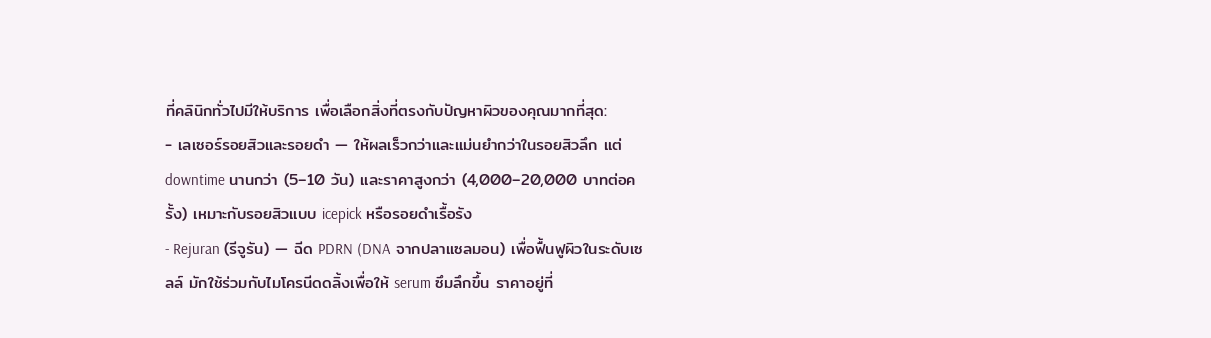ที่คลินิกทั่วไปมีให้บริการ เพื่อเลือกสิ่งที่ตรงกับปัญหาผิวของคุณมากที่สุด:
- เลเซอร์รอยสิวและรอยดำ — ให้ผลเร็วกว่าและแม่นยำกว่าในรอยสิวลึก แต่ downtime นานกว่า (5–10 วัน) และราคาสูงกว่า (4,000–20,000 บาทต่อครั้ง) เหมาะกับรอยสิวแบบ icepick หรือรอยดำเรื้อรัง
- Rejuran (รีจูรัน) — ฉีด PDRN (DNA จากปลาแซลมอน) เพื่อฟื้นฟูผิวในระดับเซลล์ มักใช้ร่วมกับไมโครนีดดลิ้งเพื่อให้ serum ซึมลึกขึ้น ราคาอยู่ที่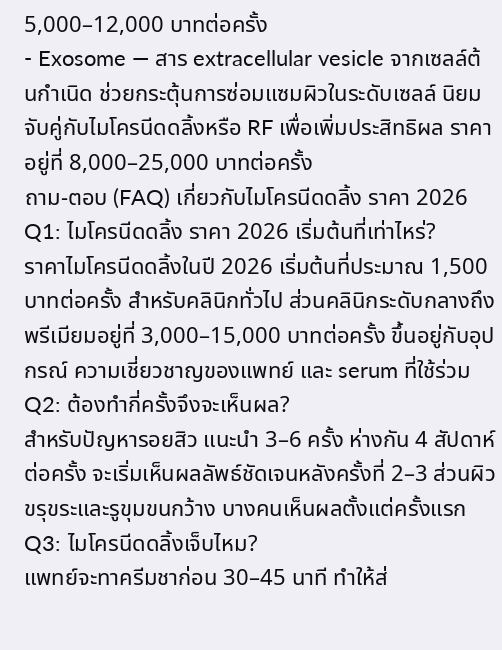5,000–12,000 บาทต่อครั้ง
- Exosome — สาร extracellular vesicle จากเซลล์ต้นกำเนิด ช่วยกระตุ้นการซ่อมแซมผิวในระดับเซลล์ นิยมจับคู่กับไมโครนีดดลิ้งหรือ RF เพื่อเพิ่มประสิทธิผล ราคาอยู่ที่ 8,000–25,000 บาทต่อครั้ง
ถาม-ตอบ (FAQ) เกี่ยวกับไมโครนีดดลิ้ง ราคา 2026
Q1: ไมโครนีดดลิ้ง ราคา 2026 เริ่มต้นที่เท่าไหร่?
ราคาไมโครนีดดลิ้งในปี 2026 เริ่มต้นที่ประมาณ 1,500 บาทต่อครั้ง สำหรับคลินิกทั่วไป ส่วนคลินิกระดับกลางถึงพรีเมียมอยู่ที่ 3,000–15,000 บาทต่อครั้ง ขึ้นอยู่กับอุปกรณ์ ความเชี่ยวชาญของแพทย์ และ serum ที่ใช้ร่วม
Q2: ต้องทำกี่ครั้งจึงจะเห็นผล?
สำหรับปัญหารอยสิว แนะนำ 3–6 ครั้ง ห่างกัน 4 สัปดาห์ต่อครั้ง จะเริ่มเห็นผลลัพธ์ชัดเจนหลังครั้งที่ 2–3 ส่วนผิวขรุขระและรูขุมขนกว้าง บางคนเห็นผลตั้งแต่ครั้งแรก
Q3: ไมโครนีดดลิ้งเจ็บไหม?
แพทย์จะทาครีมชาก่อน 30–45 นาที ทำให้ส่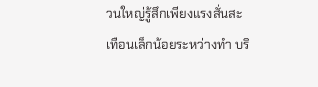วนใหญ่รู้สึกเพียงแรงสั่นสะเทือนเล็กน้อยระหว่างทำ บริ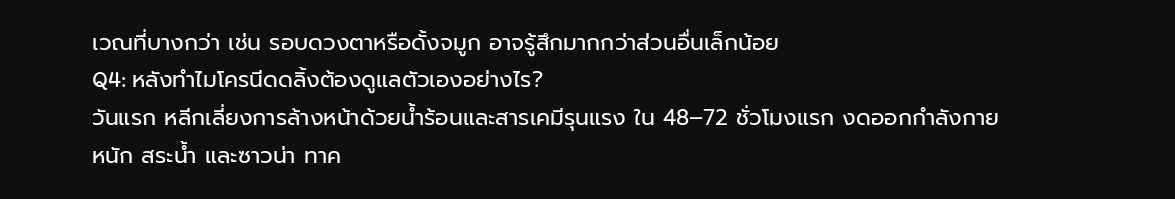เวณที่บางกว่า เช่น รอบดวงตาหรือดั้งจมูก อาจรู้สึกมากกว่าส่วนอื่นเล็กน้อย
Q4: หลังทำไมโครนีดดลิ้งต้องดูแลตัวเองอย่างไร?
วันแรก หลีกเลี่ยงการล้างหน้าด้วยน้ำร้อนและสารเคมีรุนแรง ใน 48–72 ชั่วโมงแรก งดออกกำลังกายหนัก สระน้ำ และซาวน่า ทาค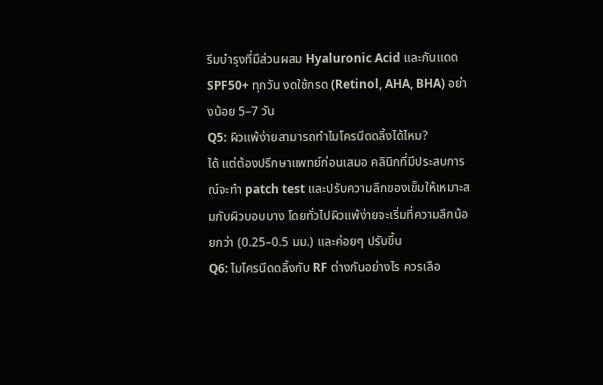รีมบำรุงที่มีส่วนผสม Hyaluronic Acid และกันแดด SPF50+ ทุกวัน งดใช้กรด (Retinol, AHA, BHA) อย่างน้อย 5–7 วัน
Q5: ผิวแพ้ง่ายสามารถทำไมโครนีดดลิ้งได้ไหม?
ได้ แต่ต้องปรึกษาแพทย์ก่อนเสมอ คลินิกที่มีประสบการณ์จะทำ patch test และปรับความลึกของเข็มให้เหมาะสมกับผิวบอบบาง โดยทั่วไปผิวแพ้ง่ายจะเริ่มที่ความลึกน้อยกว่า (0.25–0.5 มม.) และค่อยๆ ปรับขึ้น
Q6: ไมโครนีดดลิ้งกับ RF ต่างกันอย่างไร ควรเลือ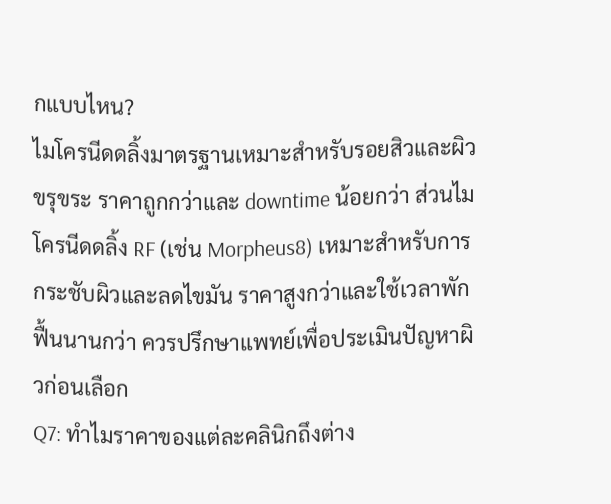กแบบไหน?
ไมโครนีดดลิ้งมาตรฐานเหมาะสำหรับรอยสิวและผิวขรุขระ ราคาถูกกว่าและ downtime น้อยกว่า ส่วนไมโครนีดดลิ้ง RF (เช่น Morpheus8) เหมาะสำหรับการกระชับผิวและลดไขมัน ราคาสูงกว่าและใช้เวลาพักฟื้นนานกว่า ควรปรึกษาแพทย์เพื่อประเมินปัญหาผิวก่อนเลือก
Q7: ทำไมราคาของแต่ละคลินิกถึงต่าง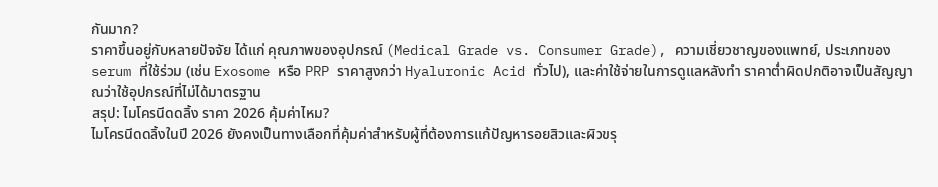กันมาก?
ราคาขึ้นอยู่กับหลายปัจจัย ได้แก่ คุณภาพของอุปกรณ์ (Medical Grade vs. Consumer Grade), ความเชี่ยวชาญของแพทย์, ประเภทของ serum ที่ใช้ร่วม (เช่น Exosome หรือ PRP ราคาสูงกว่า Hyaluronic Acid ทั่วไป), และค่าใช้จ่ายในการดูแลหลังทำ ราคาต่ำผิดปกติอาจเป็นสัญญาณว่าใช้อุปกรณ์ที่ไม่ได้มาตรฐาน
สรุป: ไมโครนีดดลิ้ง ราคา 2026 คุ้มค่าไหม?
ไมโครนีดดลิ้งในปี 2026 ยังคงเป็นทางเลือกที่คุ้มค่าสำหรับผู้ที่ต้องการแก้ปัญหารอยสิวและผิวขรุ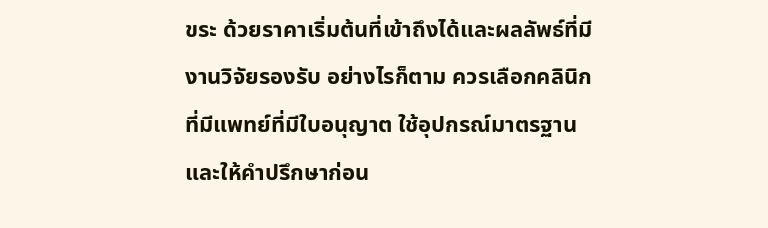ขระ ด้วยราคาเริ่มต้นที่เข้าถึงได้และผลลัพธ์ที่มีงานวิจัยรองรับ อย่างไรก็ตาม ควรเลือกคลินิกที่มีแพทย์ที่มีใบอนุญาต ใช้อุปกรณ์มาตรฐาน และให้คำปรึกษาก่อน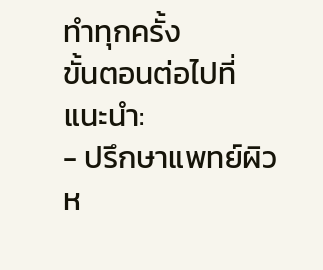ทำทุกครั้ง
ขั้นตอนต่อไปที่แนะนำ:
- ปรึกษาแพทย์ผิวห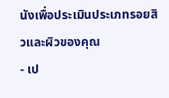นังเพื่อประเมินประเภทรอยสิวและผิวของคุณ
- เป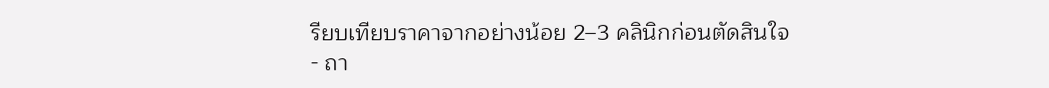รียบเทียบราคาจากอย่างน้อย 2–3 คลินิกก่อนตัดสินใจ
- ถา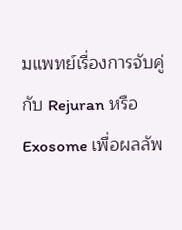มแพทย์เรื่องการจับคู่กับ Rejuran หรือ Exosome เพื่อผลลัพ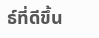ธ์ที่ดีขึ้น